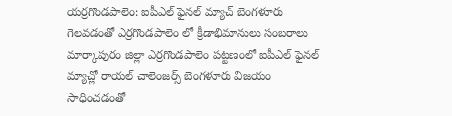యర్రగొండపాలెం: ఐపీఎల్ ఫైనల్ మ్యాచ్ బెంగళూరు గెలవడంతో ఎర్రగొండపాలెం లో క్రీడాభిమానులు సంబరాలు
మార్కాపురం జిల్లా ఎర్రగొండపాలెం పట్టణంలో ఐపీఎల్ ఫైనల్ మ్యాచ్లో రాయల్ చాలెంజర్స్ బెంగళూరు విజయం సాధించడంతో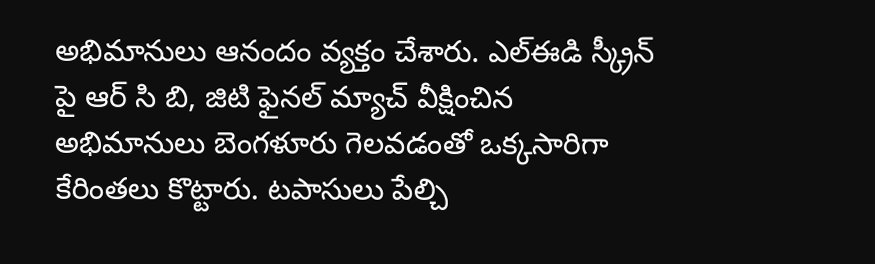అభిమానులు ఆనందం వ్యక్తం చేశారు. ఎల్ఈడి స్క్రీన్ పై ఆర్ సి బి, జిటి ఫైనల్ మ్యాచ్ వీక్షించిన అభిమానులు బెంగళూరు గెలవడంతో ఒక్కసారిగా కేరింతలు కొట్టారు. టపాసులు పేల్చి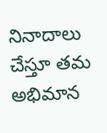నినాదాలు చేస్తూ తమ అభిమాన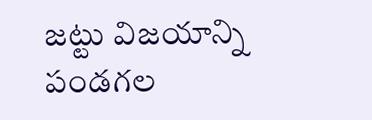జట్టు విజయాన్ని పండగల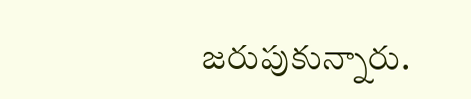జరుపుకున్నారు.